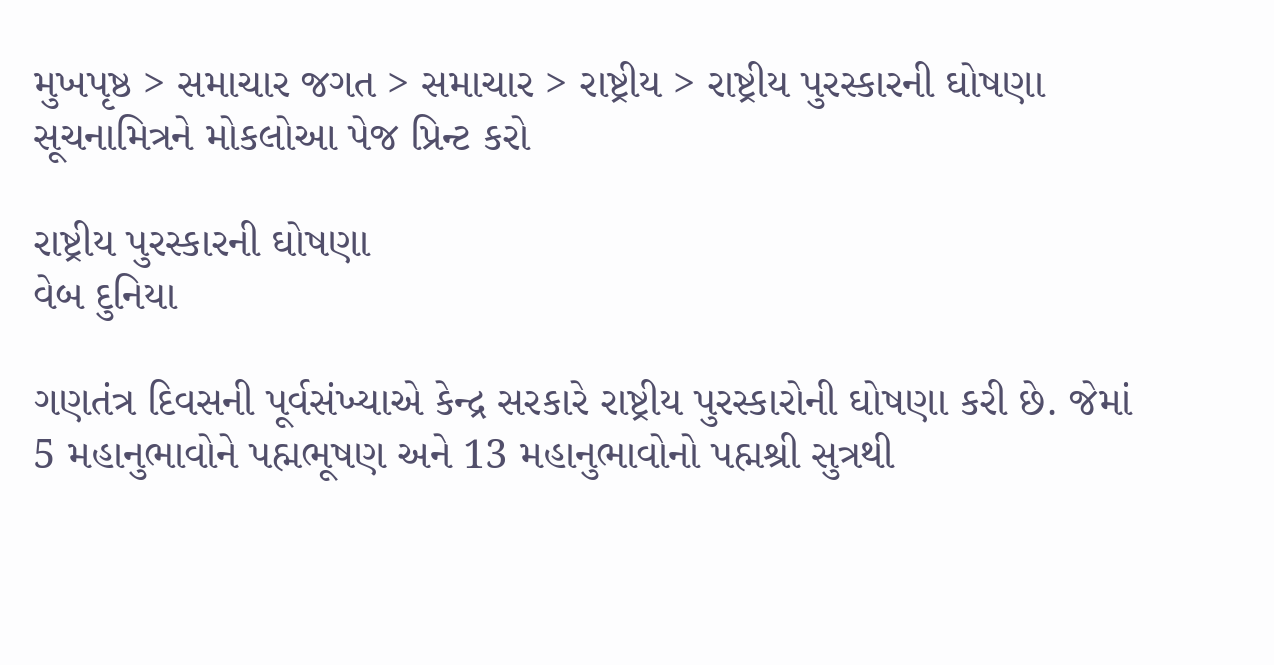મુખપૃષ્ઠ > સમાચાર જગત > સમાચાર > રાષ્ટ્રીય > રાષ્ટ્રીય પુરસ્કારની ઘોષણા
સૂચનામિત્રને મોકલોઆ પેજ પ્રિન્ટ કરો

રાષ્ટ્રીય પુરસ્કારની ઘોષણા
વેબ દુનિયા

ગણતંત્ર દિવસની પૂર્વસંખ્યાએ કેન્દ્ર સરકારે રાષ્ટ્રીય પુરસ્કારોની ઘોષણા કરી છે. જેમાં 5 મહાનુભાવોને પહ્મભૂષણ અને 13 મહાનુભાવોનો પહ્મશ્રી સુત્રથી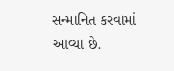સન્માનિત કરવામાં આવ્યા છે.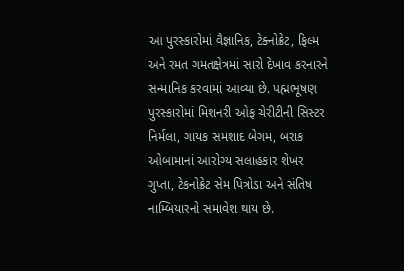આ પુરસ્કારોમાં વૈજ્ઞાનિક, ટેક્નોક્રેટ, ફિલ્મ અને રમત ગમતક્ષેત્રમાં સારો દેખાવ કરનારને સન્માનિક કરવામાં આવ્યા છે. પહ્મભૂષણ પુરસ્કારોમાં મિશનરી ઓફ ચેરીટીની સિસ્ટર નિર્મલા, ગાયક સમશાદ બેગમ, બરાક ઓબામાનાં આરોગ્ય સલાહકાર શેખર ગુપ્તા, ટેકનોક્રેટ સેમ પિત્રોડા અને સંતિષ નામ્બિયારનો સમાવેશ થાય છે.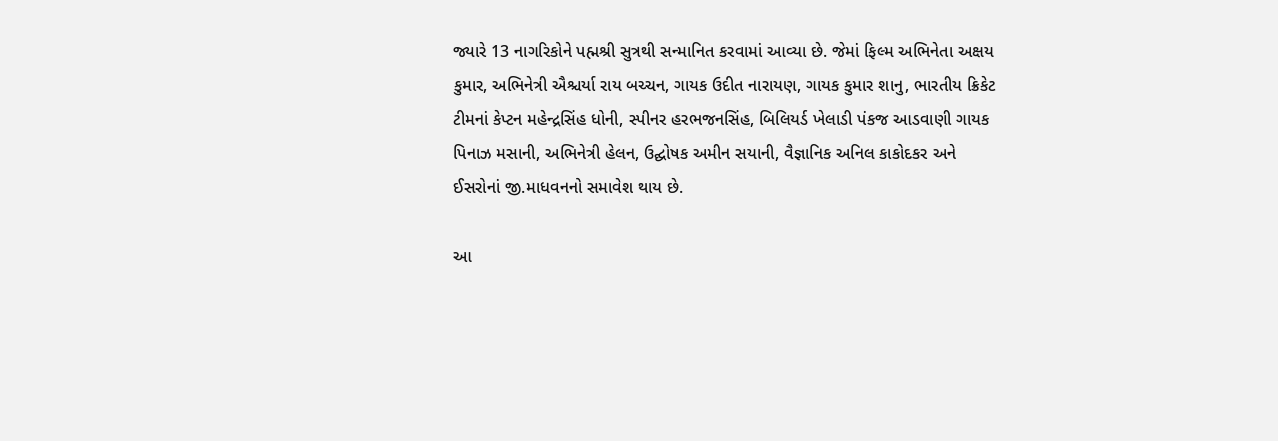જ્યારે 13 નાગરિકોને પહ્મશ્રી સુત્રથી સન્માનિત કરવામાં આવ્યા છે. જેમાં ફિલ્મ અભિનેતા અક્ષય કુમાર, અભિનેત્રી ઐશ્ચર્યા રાય બચ્ચન, ગાયક ઉદીત નારાયણ, ગાયક કુમાર શાનુ, ભારતીય ક્રિકેટ ટીમનાં કેપ્ટન મહેન્દ્રસિંહ ધોની, સ્પીનર હરભજનસિંહ, બિલિયર્ડ ખેલાડી પંકજ આડવાણી ગાયક પિનાઝ મસાની, અભિનેત્રી હેલન, ઉદ્ઘોષક અમીન સયાની, વૈજ્ઞાનિક અનિલ કાકોદકર અને ઈસરોનાં જી.માધવનનો સમાવેશ થાય છે.

આ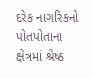દરેક નાગરિકનો પોતપોતાના ક્ષેત્રમાં શ્રેષ્ઠ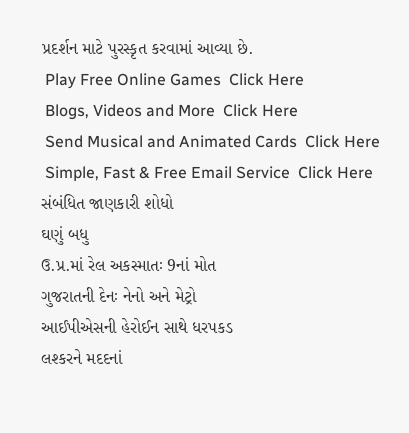પ્રદર્શન માટે પુરસ્કૃત કરવામાં આવ્યા છે.
 Play Free Online Games  Click Here
 Blogs, Videos and More  Click Here
 Send Musical and Animated Cards  Click Here
 Simple, Fast & Free Email Service  Click Here
સંબંધિત જાણકારી શોધો
ઘણું બધુ
ઉ.પ્ર.માં રેલ અકસ્માતઃ 9નાં મોત
ગુજરાતની દેનઃ નેનો અને મેટ્રો
આઈપીએસની હેરોઈન સાથે ધરપકડ
લશ્કરને મદદનાં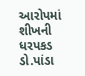આરોપમાં શીખની ધરપકડ
ડો.પાંડા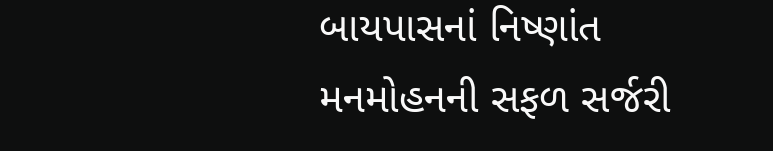બાયપાસનાં નિષ્ણાંત
મનમોહનની સફળ સર્જરી